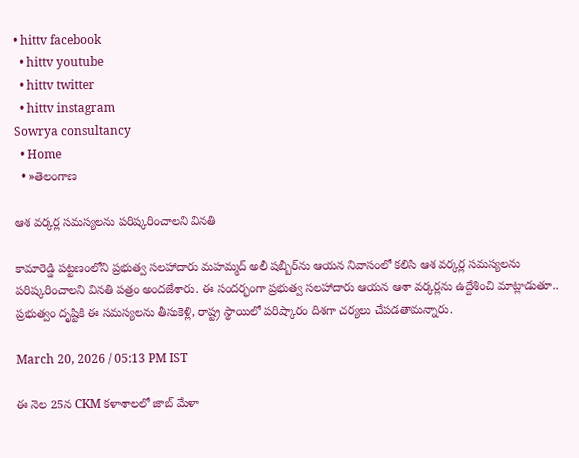• hittv facebook
  • hittv youtube
  • hittv twitter
  • hittv instagram
Sowrya consultancy
  • Home
  • »తెలంగాణ

ఆశ వర్కర్ల సమస్యలను పరిష్కరించాలని వినతి

కామారెడ్డి పట్టణంలోని ప్రభుత్వ సలహాదారు మహమ్మద్ అలీ షబ్బీర్‌ను ఆయన నివాసంలో కలిసి ఆశ వర్కర్ల సమస్యలను పరిష్కరించాలని వినతి పత్రం అందజేశారు. ఈ సందర్భంగా ప్రభుత్వ సలహాదారు ఆయన ఆశా వర్కర్లను ఉద్దేశించి మాట్లాడుతూ.. ప్రభుత్వం దృష్టికి ఈ సమస్యలను తీసుకెళ్లి, రాష్ట్ర స్థాయిలో పరిష్కారం దిశగా చర్యలు చేపడతామన్నారు.

March 20, 2026 / 05:13 PM IST

ఈ నెల 25న CKM కళాశాలలో జాబ్ మేళా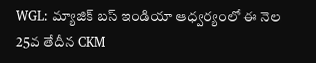WGL: మ్యాజిక్ బస్ ఇండియా ఆధ్వర్యంలో ఈ నెల 25వ తేదీన CKM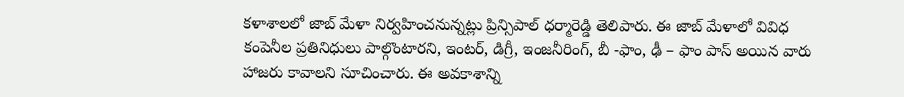కళాశాలలో జాబ్ మేళా నిర్వహించనున్నట్లు ప్రిన్సిపాల్ ధర్మారెడ్డి తెలిపారు. ఈ జాబ్ మేళాలో వివిధ కంపెనీల ప్రతినిధులు పాల్గొంటారని, ఇంటర్, డిగ్రీ, ఇంజనీరింగ్, బీ -ఫాం, ఢీ – ఫాం పాస్ అయిన వారు హాజరు కావాలని సూచించారు. ఈ అవకాశాన్ని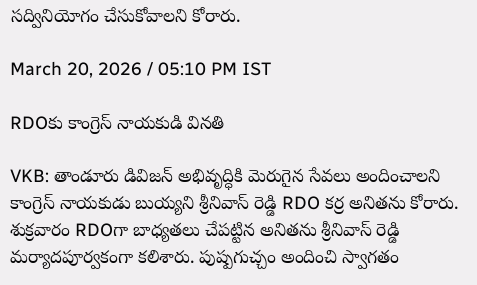సద్వినియోగం చేసుకోవాలని కోరారు.

March 20, 2026 / 05:10 PM IST

RDOకు కాంగ్రెస్ నాయకుడి వినతి

VKB: తాండూరు డివిజన్ అభివృద్ధికి మెరుగైన సేవలు అందించాలని కాంగ్రెస్ నాయకుడు బుయ్యని శ్రీనివాస్ రెడ్డి RDO కర్ర అనితను కోరారు. శుక్రవారం RDOగా బాధ్యతలు చేపట్టిన అనితను శ్రీనివాస్ రెడ్డి మర్యాదపూర్వకంగా కలిశారు. పుష్పగుచ్చం అందించి స్వాగతం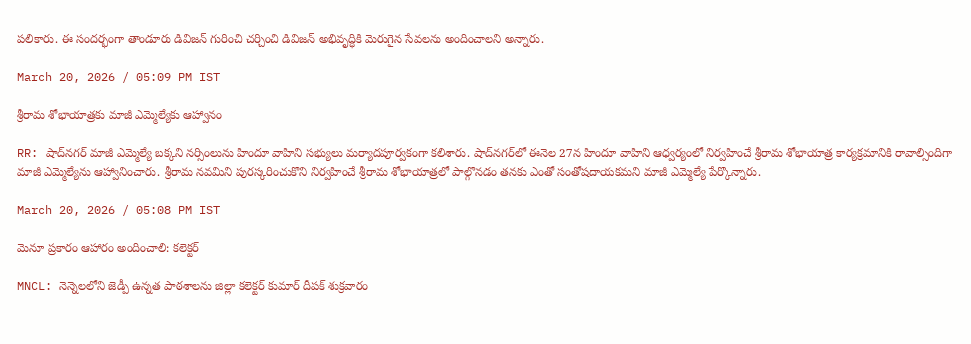పలికారు. ఈ సందర్భంగా తాండూరు డివిజన్ గురించి చర్చించి డివిజన్ అభివృద్ధికి మెరుగైన సేవలను అందించాలని అన్నారు.

March 20, 2026 / 05:09 PM IST

శ్రీరామ శోభాయాత్రకు మాజీ ఎమ్మెల్యేకు ఆహ్వానం

RR: షాద్‌నగర్ మాజీ ఎమ్మెల్యే బక్కని నర్సింలును హిందూ వాహిని సభ్యులు మర్యాదపూర్వకంగా కలిశారు. షాద్‌నగర్‌లో ఈనెల 27న హిందూ వాహిని ఆధ్వర్యంలో నిర్వహించే శ్రీరామ శోభాయాత్ర కార్యక్రమానికి రావాల్సిందిగా మాజీ ఎమ్మెల్యేను ఆహ్వానించారు. శ్రీరామ నవమిని పురస్కరించుకొని నిర్వహించే శ్రీరామ శోభాయాత్రలో పాల్గొనడం తనకు ఎంతో సంతోషదాయకమని మాజీ ఎమ్మెల్యే పేర్కొన్నారు.

March 20, 2026 / 05:08 PM IST

మెనూ ప్రకారం ఆహారం అందించాలి: కలెక్టర్

MNCL: నెన్నెలలోని జెడ్పీ ఉన్నత పాఠశాలను జిల్లా కలెక్టర్ కుమార్ దీపక్ శుక్రవారం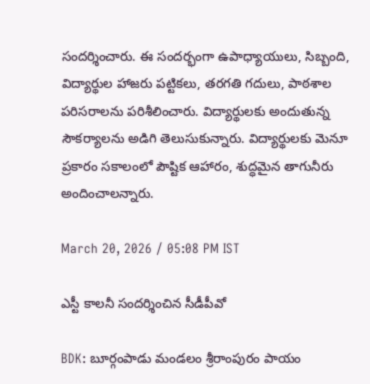సందర్శించారు. ఈ సందర్భంగా ఉపాధ్యాయులు, సిబ్బంది, విద్యార్థుల హాజరు పట్టికలు, తరగతి గదులు, పాఠశాల పరిసరాలను పరిశీలించారు. విద్యార్థులకు అందుతున్న సౌకర్యాలను అడిగి తెలుసుకున్నారు. విద్యార్థులకు మెనూ ప్రకారం సకాలంలో పౌష్టిక ఆహారం, శుద్ధమైన తాగునీరు అందించాలన్నారు.

March 20, 2026 / 05:08 PM IST

ఎస్టీ కాలనీ సందర్శించిన సీడీపీవో

BDK: బూర్గంపాడు మండలం శ్రీరాంపురం పాయం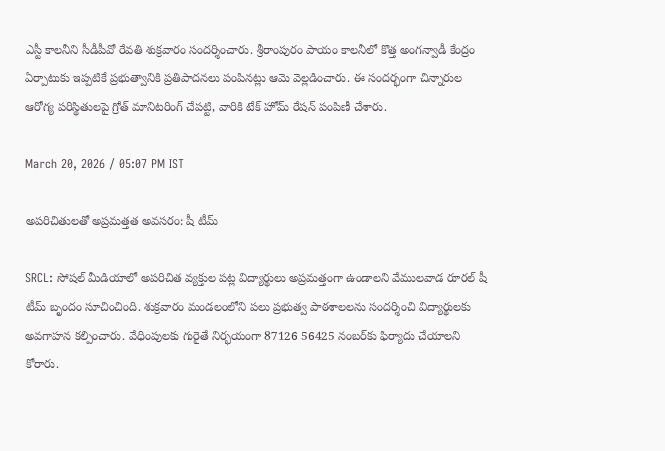ఎస్టీ కాలనీని సీడీపీవో రేవతి శుక్రవారం సందర్శించారు. శ్రీరాంపురం పాయం కాలనీలో కొత్త అంగన్వాడీ కేంద్రం ఏర్పాటుకు ఇప్పటికే ప్రభుత్వానికి ప్రతిపాదనలు పంపినట్లు ఆమె వెల్లడించారు. ఈ సందర్భంగా చిన్నారుల ఆరోగ్య పరిస్థితులపై గ్రోత్ మానిటరింగ్ చేపట్టి, వారికి టేక్ హోమ్ రేషన్ పంపిణీ చేశారు.

March 20, 2026 / 05:07 PM IST

అపరిచితులతో అప్రమత్తత అవసరం: షీ టీమ్

SRCL: సోషల్ మీడియాలో అపరిచిత వ్యక్తుల పట్ల విద్యార్థులు అప్రమత్తంగా ఉండాలని వేములవాడ రూరల్ షీ టీమ్ బృందం సూచించింది. శుక్రవారం మండలంలోని పలు ప్రభుత్వ పాఠశాలలను సందర్శించి విద్యార్థులకు అవగాహన కల్పించారు. వేధింపులకు గురైతే నిర్భయంగా 87126 56425 నంబర్‌కు ఫిర్యాదు చేయాలని కోరారు.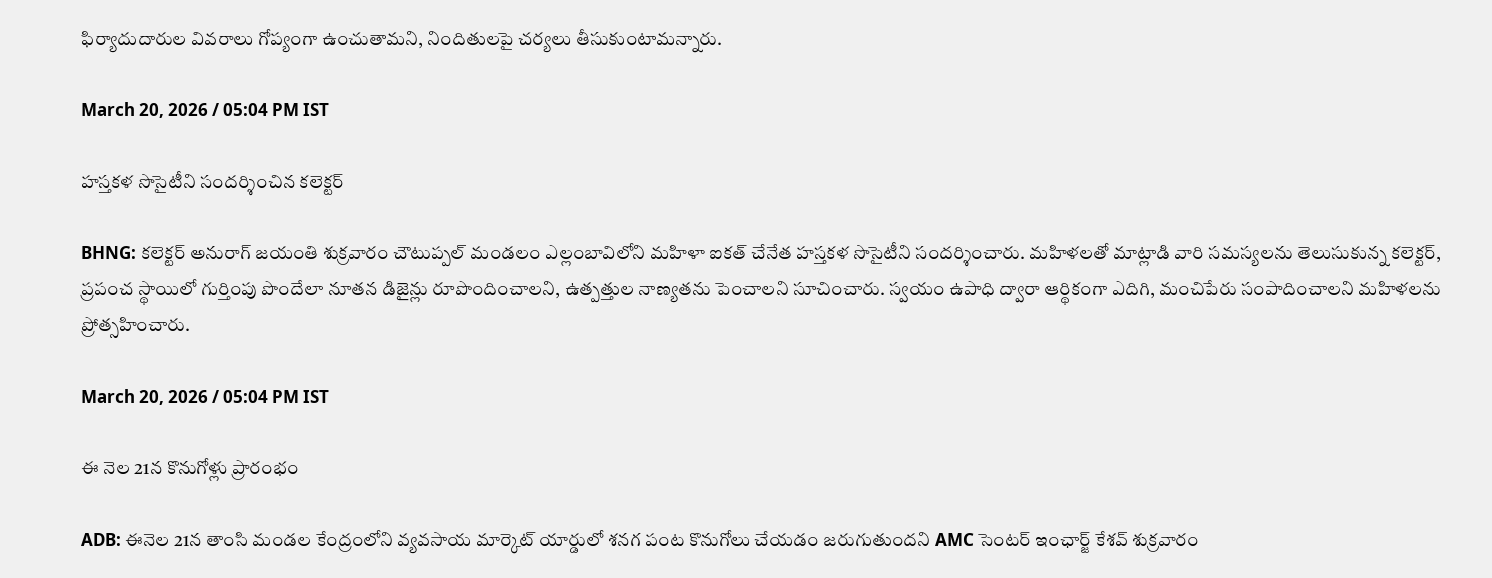ఫిర్యాదుదారుల వివరాలు గోప్యంగా ఉంచుతామని, నిందితులపై చర్యలు తీసుకుంటామన్నారు.

March 20, 2026 / 05:04 PM IST

హస్తకళ సొసైటీని సందర్శించిన కలెక్టర్

BHNG: కలెక్టర్ అనురాగ్ జయంతి శుక్రవారం చౌటుప్పల్ మండలం ఎల్లంబావిలోని మహిళా ఐకత్ చేనేత హస్తకళ సొసైటీని సందర్శించారు. మహిళలతో మాట్లాడి వారి సమస్యలను తెలుసుకున్న కలెక్టర్, ప్రపంచ స్థాయిలో గుర్తింపు పొందేలా నూతన డిజైన్లు రూపొందించాలని, ఉత్పత్తుల నాణ్యతను పెంచాలని సూచించారు. స్వయం ఉపాధి ద్వారా ఆర్థికంగా ఎదిగి, మంచిపేరు సంపాదించాలని మహిళలను ప్రోత్సహించారు.

March 20, 2026 / 05:04 PM IST

ఈ నెల 21న కొనుగోళ్లు ప్రారంభం

ADB: ఈనెల 21న తాంసి మండల కేంద్రంలోని వ్యవసాయ మార్కెట్ యార్డులో శనగ పంట కొనుగోలు చేయడం జరుగుతుందని AMC సెంటర్ ఇంఛార్జ్ కేశవ్ శుక్రవారం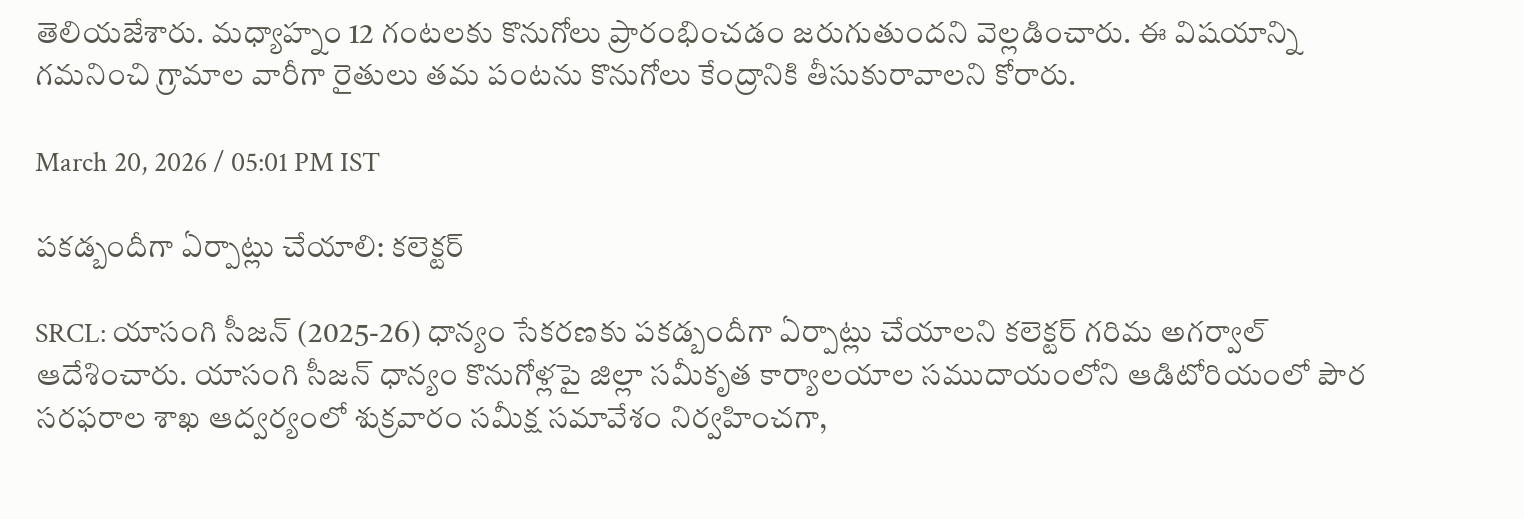తెలియజేశారు. మధ్యాహ్నం 12 గంటలకు కొనుగోలు ప్రారంభించడం జరుగుతుందని వెల్లడించారు. ఈ విషయాన్ని గమనించి గ్రామాల వారీగా రైతులు తమ పంటను కొనుగోలు కేంద్రానికి తీసుకురావాలని కోరారు.

March 20, 2026 / 05:01 PM IST

పకడ్బందీగా ఏర్పాట్లు చేయాలి: కలెక్టర్

SRCL: యాసంగి సీజన్ (2025-26) ధాన్యం సేకరణకు పకడ్బందీగా ఏర్పాట్లు చేయాలని కలెక్టర్ గరిమ అగర్వాల్ ఆదేశించారు. యాసంగి సీజన్ ధాన్యం కొనుగోళ్లపై జిల్లా సమీకృత కార్యాలయాల సముదాయంలోని ఆడిటోరియంలో పౌర సరఫరాల శాఖ ఆద్వర్యంలో శుక్రవారం సమీక్ష సమావేశం నిర్వహించగా,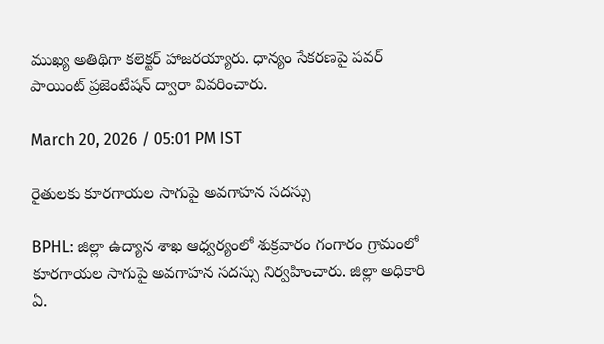ముఖ్య అతిథిగా కలెక్టర్ హాజరయ్యారు. ధాన్యం సేకరణపై పవర్ పాయింట్ ప్రజెంటేషన్ ద్వారా వివరించారు.

March 20, 2026 / 05:01 PM IST

రైతులకు కూరగాయల సాగుపై అవగాహన సదస్సు

BPHL: జిల్లా ఉద్యాన శాఖ ఆధ్వర్యంలో శుక్రవారం గంగారం గ్రామంలో కూరగాయల సాగుపై అవగాహన సదస్సు నిర్వహించారు. జిల్లా అధికారి ఏ.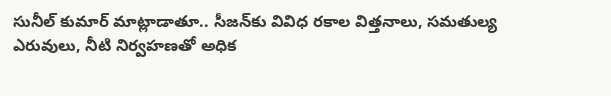సునీల్ కుమార్ మాట్లాడాతూ.. సీజన్‌కు వివిధ రకాల విత్తనాలు, సమతుల్య ఎరువులు, నీటి నిర్వహణతో అధిక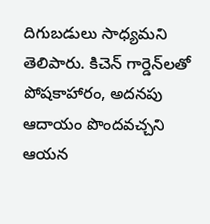దిగుబడులు సాధ్యమని తెలిపారు. కిచెన్ గార్డెన్‌లతో పోషకాహారం, అదనపు ఆదాయం పొందవచ్చని ఆయన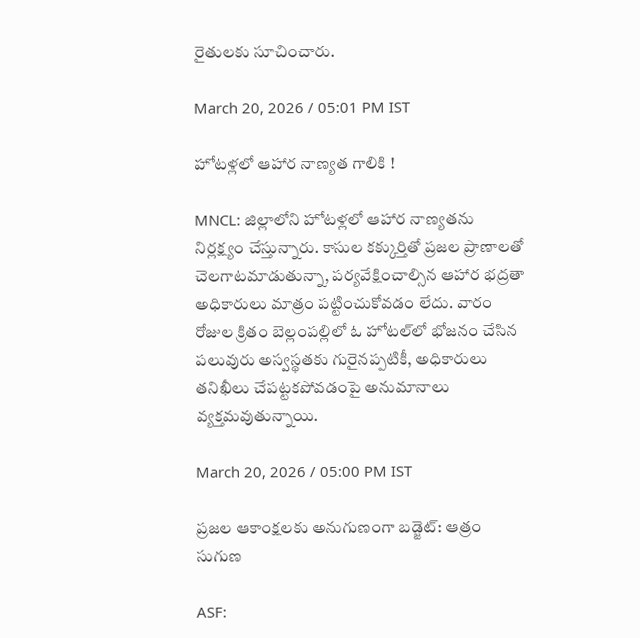రైతులకు సూచించారు.

March 20, 2026 / 05:01 PM IST

హోటళ్లలో ఆహార నాణ్యత గాలికి !

MNCL: జిల్లాలోని హోటళ్లలో ఆహార నాణ్యతను నిర్లక్ష్యం చేస్తున్నారు. కాసుల కక్కుర్తితో ప్రజల ప్రాణాలతో చెలగాటమాడుతున్నా, పర్యవేక్షించాల్సిన ఆహార భద్రతా అధికారులు మాత్రం పట్టించుకోవడం లేదు. వారం రోజుల క్రితం బెల్లంపల్లిలో ఓ హోటల్‌లో భోజనం చేసిన పలువురు అస్వస్థతకు గురైనప్పటికీ, అధికారులు తనిఖీలు చేపట్టకపోవడంపై అనుమానాలు వ్యక్తమవుతున్నాయి.

March 20, 2026 / 05:00 PM IST

ప్రజల ఆకాంక్షలకు అనుగుణంగా బడ్జెట్: ఆత్రం సుగుణ

ASF: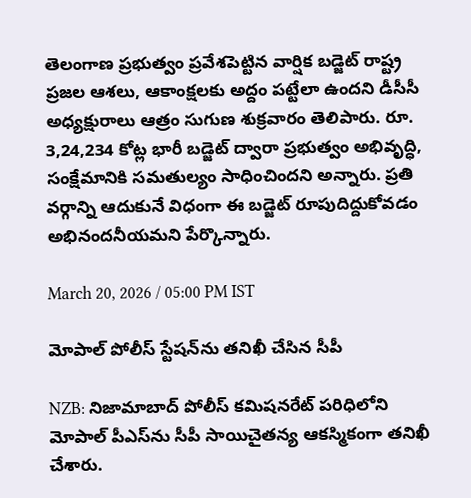తెలంగాణ ప్రభుత్వం ప్రవేశపెట్టిన వార్షిక బడ్జెట్ రాష్ట్ర ప్రజల ఆశలు, ఆకాంక్షలకు అద్దం పట్టేలా ఉందని డీసీసీ అధ్యక్షురాలు ఆత్రం సుగుణ శుక్రవారం తెలిపారు. రూ. 3,24,234 కోట్ల భారీ బడ్జెట్ ద్వారా ప్రభుత్వం అభివృద్ధి, సంక్షేమానికి సమతుల్యం సాధించిందని అన్నారు. ప్రతి వర్గాన్ని ఆదుకునే విధంగా ఈ బడ్జెట్ రూపుదిద్దుకోవడం అభినందనీయమని పేర్కొన్నారు.

March 20, 2026 / 05:00 PM IST

మోపాల్ పోలీస్ స్టేషన్‌ను తనిఖీ చేసిన సీపీ

NZB: నిజామాబాద్ పోలీస్ కమిషనరేట్ పరిధిలోని మోపాల్ పీఎస్‌ను సీపీ సాయిచైతన్య ఆకస్మికంగా తనిఖీ చేశారు.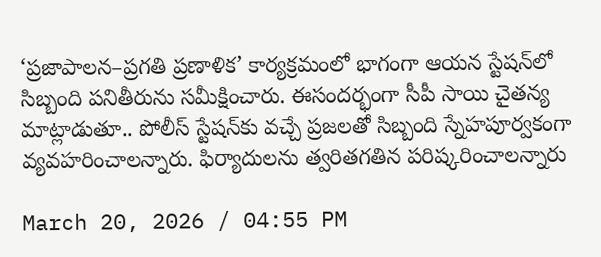‘ప్రజాపాలన–ప్రగతి ప్రణాళిక’ కార్యక్రమంలో భాగంగా ఆయన స్టేషన్‌లో సిబ్బంది పనితీరును సమీక్షించారు. ఈసందర్భంగా సీపీ సాయి చైతన్య మాట్లాడుతూ.. పోలీస్ స్టేషన్‌కు వచ్చే ప్రజలతో సిబ్బంది స్నేహపూర్వకంగా వ్యవహరించాలన్నారు. ఫిర్యాదులను త్వరితగతిన పరిష్కరించాలన్నారు

March 20, 2026 / 04:55 PM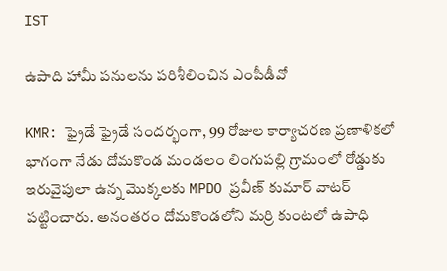IST

ఉపాది హామీ పనులను పరిశీలించిన ఎంపీడీవో

KMR: ఫ్రైడే ఫ్రైడే సందర్భంగా, 99 రోజుల కార్యాచరణ ప్రణాళికలో భాగంగా నేడు దోమకొండ మండలం లింగుపల్లి గ్రామంలో రోడ్డుకు ఇరువైపులా ఉన్న మొక్కలకు MPDO ప్రవీణ్ కుమార్ వాటర్ పట్టించారు. అనంతరం దోమకొండలోని మర్రి కుంటలో ఉపాధి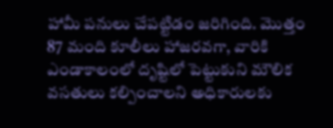హామీ పనులు చేపట్టిడం జరిగింది. మొత్తం 87 మంది కూలీలు హాజరవగా, వారికి ఎండాకాలంలో దృష్టిలో పెట్టుకుని మౌలిక వసతులు కల్పించాలని అధికారులకు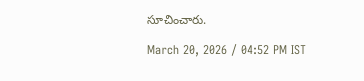సూచించారు.

March 20, 2026 / 04:52 PM IST